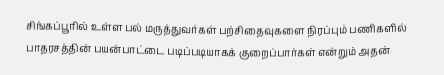சிங்கப்பூரில் உள்ள பல் மருத்துவர்கள் பற்சிதைவுகளை நிரப்பும் பணிகளில் பாதரசத்தின் பயன்பாட்டை படிப்படியாகக் குறைப்பார்கள் என்றும் அதன்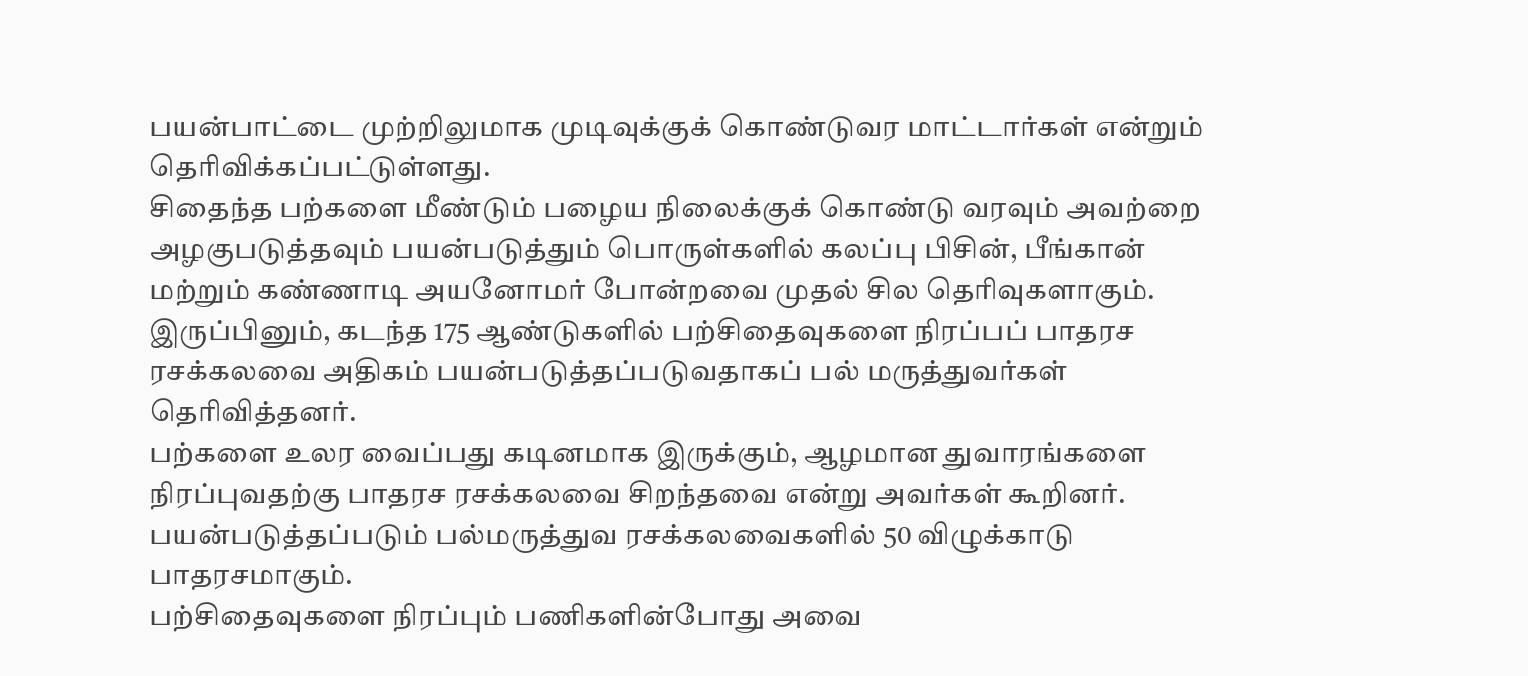பயன்பாட்டை முற்றிலுமாக முடிவுக்குக் கொண்டுவர மாட்டார்கள் என்றும் தெரிவிக்கப்பட்டுள்ளது.
சிதைந்த பற்களை மீண்டும் பழைய நிலைக்குக் கொண்டு வரவும் அவற்றை அழகுபடுத்தவும் பயன்படுத்தும் பொருள்களில் கலப்பு பிசின், பீங்கான் மற்றும் கண்ணாடி அயனோமர் போன்றவை முதல் சில தெரிவுகளாகும்.
இருப்பினும், கடந்த 175 ஆண்டுகளில் பற்சிதைவுகளை நிரப்பப் பாதரச ரசக்கலவை அதிகம் பயன்படுத்தப்படுவதாகப் பல் மருத்துவர்கள் தெரிவித்தனர்.
பற்களை உலர வைப்பது கடினமாக இருக்கும், ஆழமான துவாரங்களை நிரப்புவதற்கு பாதரச ரசக்கலவை சிறந்தவை என்று அவர்கள் கூறினர்.
பயன்படுத்தப்படும் பல்மருத்துவ ரசக்கலவைகளில் 50 விழுக்காடு பாதரசமாகும்.
பற்சிதைவுகளை நிரப்பும் பணிகளின்போது அவை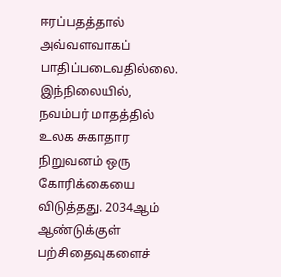ஈரப்பதத்தால் அவ்வளவாகப் பாதிப்படைவதில்லை.
இந்நிலையில், நவம்பர் மாதத்தில் உலக சுகாதார நிறுவனம் ஒரு கோரிக்கையை விடுத்தது. 2034ஆம் ஆண்டுக்குள் பற்சிதைவுகளைச்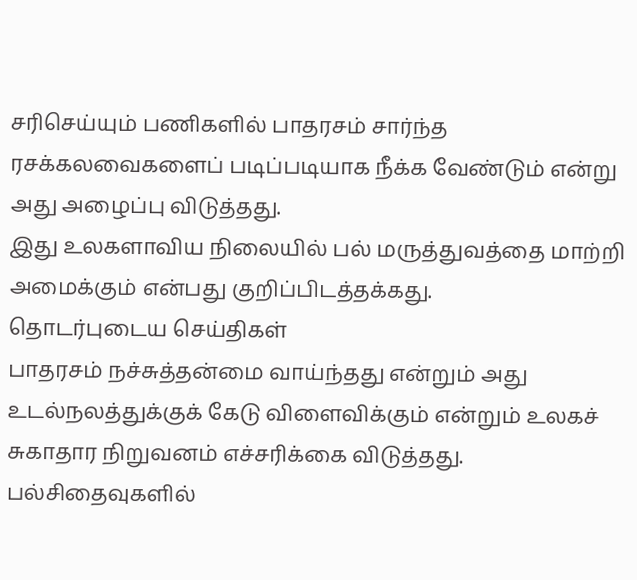சரிசெய்யும் பணிகளில் பாதரசம் சார்ந்த ரசக்கலவைகளைப் படிப்படியாக நீக்க வேண்டும் என்று அது அழைப்பு விடுத்தது.
இது உலகளாவிய நிலையில் பல் மருத்துவத்தை மாற்றி அமைக்கும் என்பது குறிப்பிடத்தக்கது.
தொடர்புடைய செய்திகள்
பாதரசம் நச்சுத்தன்மை வாய்ந்தது என்றும் அது உடல்நலத்துக்குக் கேடு விளைவிக்கும் என்றும் உலகச் சுகாதார நிறுவனம் எச்சரிக்கை விடுத்தது.
பல்சிதைவுகளில்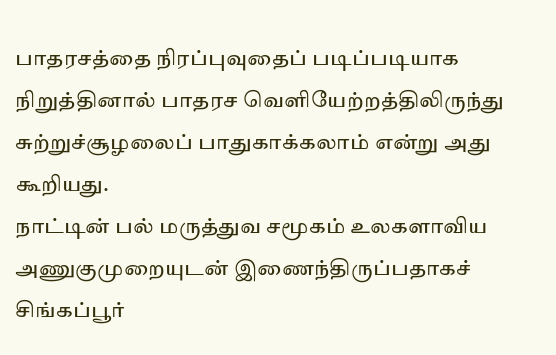பாதரசத்தை நிரப்புவுதைப் படிப்படியாக நிறுத்தினால் பாதரச வெளியேற்றத்திலிருந்து சுற்றுச்சூழலைப் பாதுகாக்கலாம் என்று அது கூறியது.
நாட்டின் பல் மருத்துவ சமூகம் உலகளாவிய அணுகுமுறையுடன் இணைந்திருப்பதாகச் சிங்கப்பூர்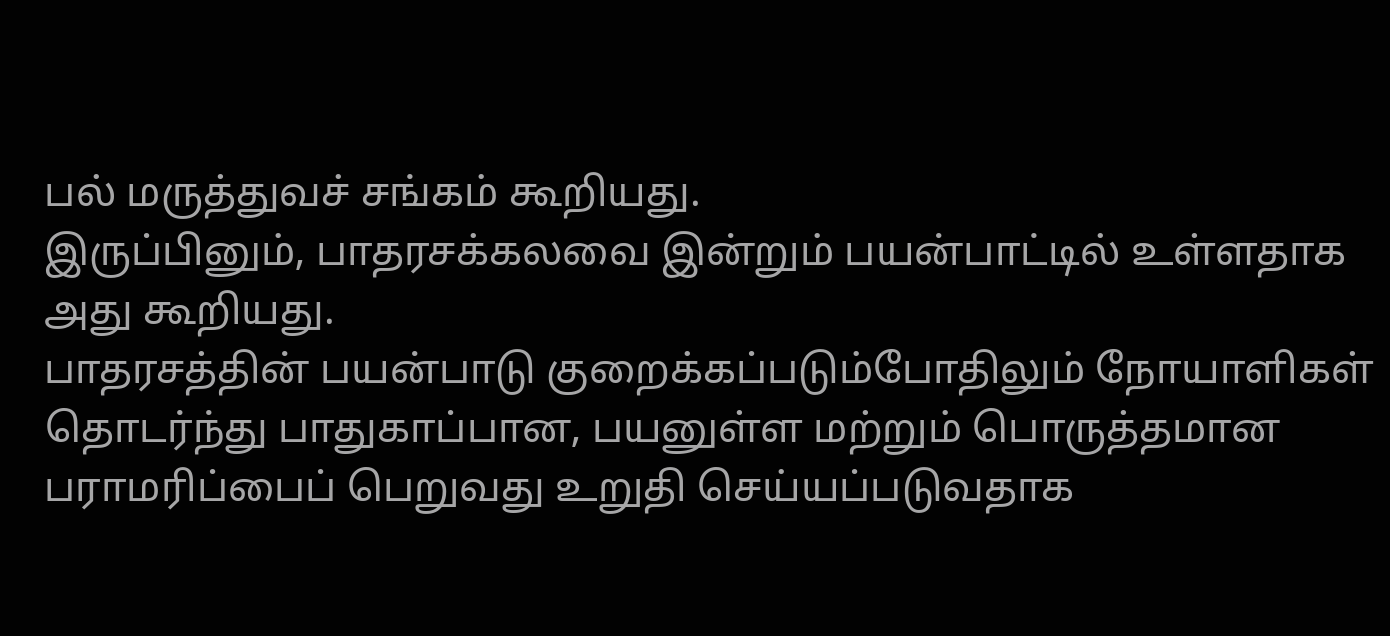பல் மருத்துவச் சங்கம் கூறியது.
இருப்பினும், பாதரசக்கலவை இன்றும் பயன்பாட்டில் உள்ளதாக அது கூறியது.
பாதரசத்தின் பயன்பாடு குறைக்கப்படும்போதிலும் நோயாளிகள் தொடர்ந்து பாதுகாப்பான, பயனுள்ள மற்றும் பொருத்தமான பராமரிப்பைப் பெறுவது உறுதி செய்யப்படுவதாக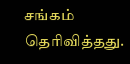சங்கம் தெரிவித்தது.